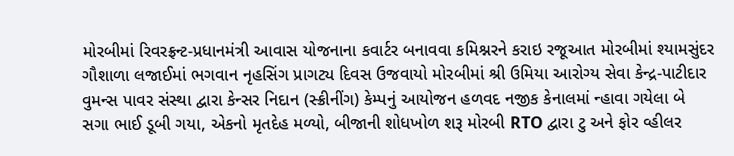મોરબીમાં રિવરફ્રન્ટ-પ્રધાનમંત્રી આવાસ યોજનાના કવાર્ટર બનાવવા કમિશ્નરને કરાઇ રજૂઆત મોરબીમાં શ્યામસુંદર ગૌશાળા લજાઈમાં ભગવાન નૃહસિંગ પ્રાગટ્ય દિવસ ઉજવાયો મોરબીમાં શ્રી ઉમિયા આરોગ્ય સેવા કેન્દ્ર-પાટીદાર વુમન્સ પાવર સંસ્થા દ્વારા કેન્સર નિદાન (સ્ક્રીનીંગ) કેમ્પનું આયોજન હળવદ નજીક કેનાલમાં ન્હાવા ગયેલા બે સગા ભાઈ ડૂબી ગયા, એકનો મૃતદેહ મળ્યો, બીજાની શોધખોળ શરૂ મોરબી RTO દ્વારા ટુ અને ફોર વ્હીલર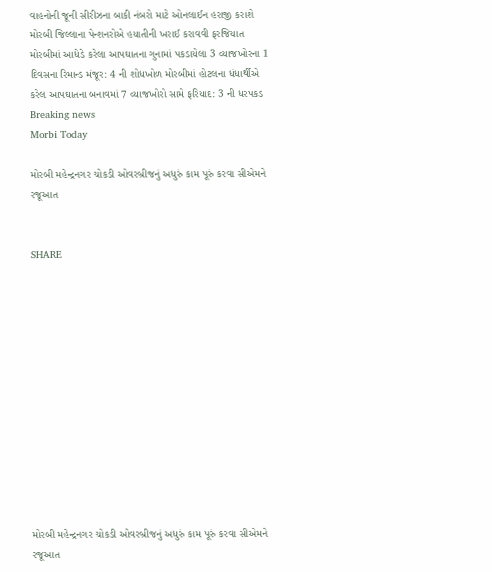વાહનોની જૂની સીરીઝના બાકી નંબરો માટે ઓનલાઈન હરાજી કરાશે મોરબી જિલ્લાના પેન્શનરોએ હયાતીની ખરાઈ કરાવવી ફરજિયાત મોરબીમાં આધેડે કરેલા આપઘાતના ગુનામાં પકડાયેલા 3 વ્યાજખોરના 1 દિવસના રિમાન્ડ મંજૂર: 4 ની શોધખોળ મોરબીમાં હોટલના ધંધાર્થીએ કરેલ આપઘાતના બનાવમાં 7 વ્યાજખોરો સામે ફરિયાદ: 3 ની ધરપકડ
Breaking news
Morbi Today

મોરબી મહેન્દ્રનગર ચોકડી ઓવરબ્રીજનું અધુરું કામ પૂરું કરવા સીએમને રજૂઆત


SHARE













મોરબી મહેન્દ્રનગર ચોકડી ઓવરબ્રીજનું અધુરું કામ પૂરું કરવા સીએમને રજૂઆત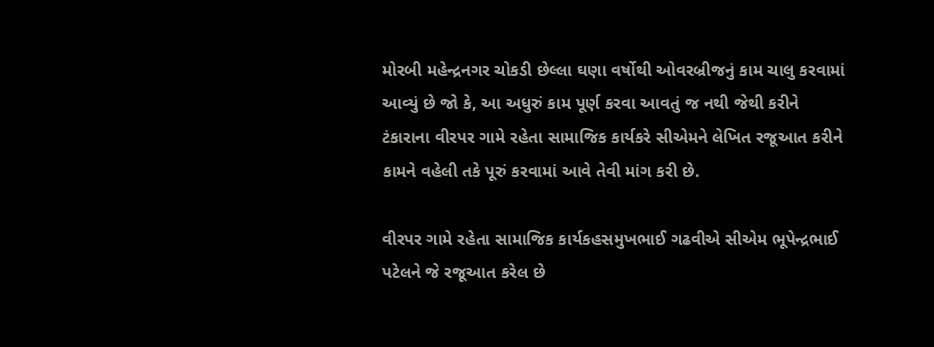મોરબી મહેન્દ્રનગર ચોકડી છેલ્લા ઘણા વર્ષોથી ઓવરબ્રીજનું કામ ચાલુ કરવામાં આવ્યું છે જો કે, આ અધુરું કામ પૂર્ણ કરવા આવતું જ નથી જેથી કરીને ટંકારાના વીરપર ગામે રહેતા સામાજિક કાર્યકરે સીએમને લેખિત રજૂઆત કરીને કામને વહેલી તકે પૂરું કરવામાં આવે તેવી માંગ કરી છે.

વીરપર ગામે રહેતા સામાજિક કાર્યકહસમુખભાઈ ગઢવીએ સીએમ ભૂપેન્દ્રભાઈ પટેલને જે રજૂઆત કરેલ છે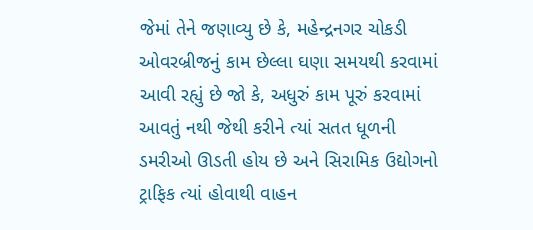જેમાં તેને જણાવ્યુ છે કે, મહેન્દ્રનગર ચોકડી ઓવરબ્રીજનું કામ છેલ્લા ઘણા સમયથી કરવામાં આવી રહ્યું છે જો કે, અધુરું કામ પૂરું કરવામાં આવતું નથી જેથી કરીને ત્યાં સતત ધૂળની ડમરીઓ ઊડતી હોય છે અને સિરામિક ઉદ્યોગનો ટ્રાફિક ત્યાં હોવાથી વાહન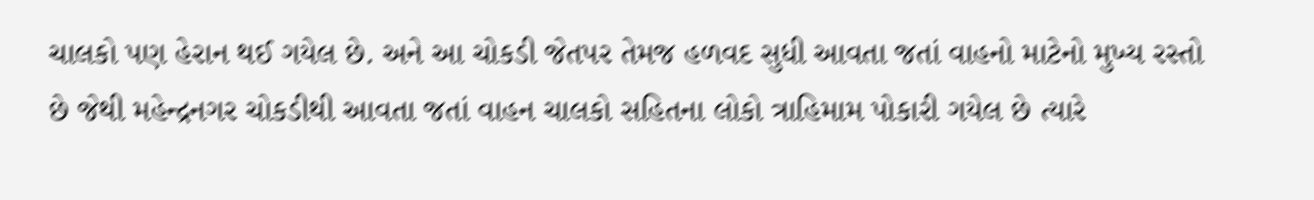ચાલકો પણ હેરાન થઈ ગયેલ છે. અને આ ચોકડી જેતપર તેમજ હળવદ સુધી આવતા જતાં વાહનો માટેનો મુખ્ય રસ્તો છે જેથી મહેન્દ્રનગર ચોકડીથી આવતા જતાં વાહન ચાલકો સહિતના લોકો ત્રાહિમામ પોકારી ગયેલ છે ત્યારે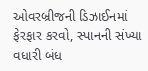ઓવરબ્રીજની ડિઝાઈનમાં ફેરફાર કરવો, સ્પાનની સંખ્યા વધારી બંધ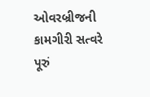ઓવરબ્રીજની કામગીરી સત્વરે પૂરું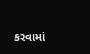કરવામાં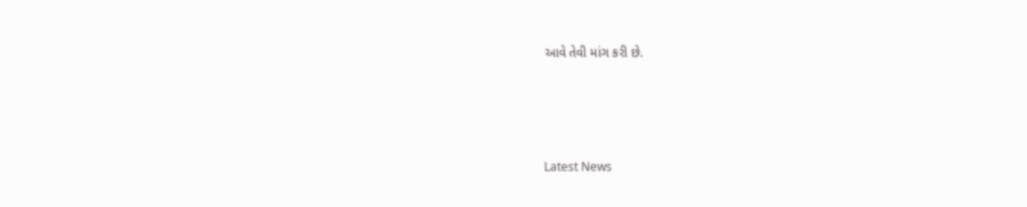આવે તેવી માંગ કરી છે.






Latest News